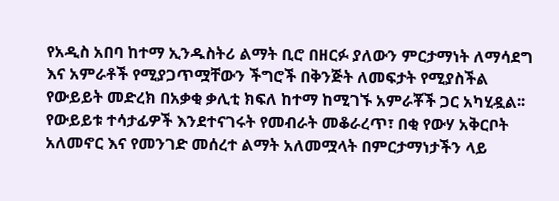የአዲስ አበባ ከተማ ኢንዱስትሪ ልማት ቢሮ በዘርፉ ያለውን ምርታማነት ለማሳደግ እና አምራቶች የሚያጋጥሟቸውን ችግሮች በቅንጅት ለመፍታት የሚያስችል የውይይት መድረክ በአቃቂ ቃሊቲ ክፍለ ከተማ ከሚገኙ አምራቾች ጋር አካሂዷል፡፡
የውይይቱ ተሳታፊዎች እንደተናገሩት የመብራት መቆራረጥ፣ በቂ የውሃ አቅርቦት አለመኖር እና የመንገድ መሰረተ ልማት አለመሟላት በምርታማነታችን ላይ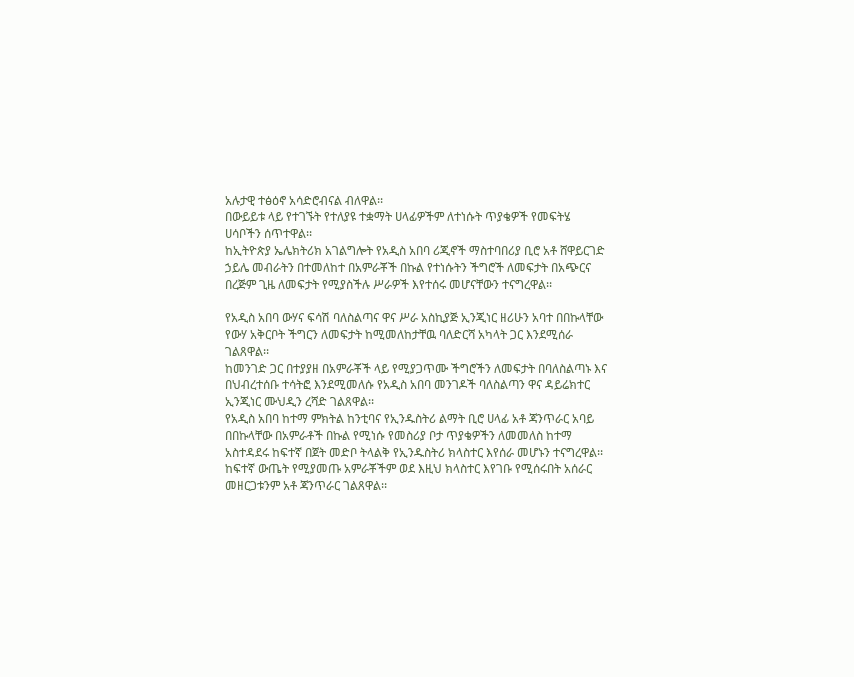አሉታዊ ተፅዕኖ አሳድሮብናል ብለዋል፡፡
በውይይቱ ላይ የተገኙት የተለያዩ ተቋማት ሀላፊዎችም ለተነሱት ጥያቄዎች የመፍትሄ ሀሳቦችን ሰጥተዋል፡፡
ከኢትዮጵያ ኤሌክትሪክ አገልግሎት የአዲስ አበባ ሪጂኖች ማስተባበሪያ ቢሮ አቶ ሸዋይርገድ ኃይሌ መብራትን በተመለከተ በአምራቾች በኩል የተነሱትን ችግሮች ለመፍታት በአጭርና በረጅም ጊዜ ለመፍታት የሚያስችሉ ሥራዎች እየተሰሩ መሆናቸውን ተናግረዋል፡፡

የአዲስ አበባ ውሃና ፍሳሽ ባለስልጣና ዋና ሥራ አስኪያጅ ኢንጂነር ዘሪሁን አባተ በበኩላቸው የውሃ አቅርቦት ችግርን ለመፍታት ከሚመለከታቸዉ ባለድርሻ አካላት ጋር እንደሚሰራ ገልጸዋል፡፡
ከመንገድ ጋር በተያያዘ በአምራቾች ላይ የሚያጋጥሙ ችግሮችን ለመፍታት በባለስልጣኑ እና በህብረተሰቡ ተሳትፎ እንደሚመለሱ የአዲስ አበባ መንገዶች ባለስልጣን ዋና ዳይሬክተር ኢንጂነር ሙህዲን ረሻድ ገልጸዋል፡፡
የአዲስ አበባ ከተማ ምክትል ከንቲባና የኢንዱስትሪ ልማት ቢሮ ሀላፊ አቶ ጃንጥራር አባይ በበኩላቸው በአምራቶች በኩል የሚነሱ የመስሪያ ቦታ ጥያቄዎችን ለመመለስ ከተማ አስተዳደሩ ከፍተኛ በጀት መድቦ ትላልቅ የኢንዱስትሪ ክላስተር እየሰራ መሆኑን ተናግረዋል፡፡
ከፍተኛ ውጤት የሚያመጡ አምራቾችም ወደ እዚህ ክላስተር እየገቡ የሚሰሩበት አሰራር መዘርጋቱንም አቶ ጃንጥራር ገልጸዋል፡፡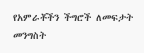የአምራቾችን ችግሮች ለመፍታት መንግስት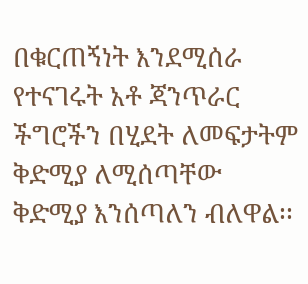በቁርጠኝነት እንደሚሰራ የተናገሩት አቶ ጃንጥራር ችግሮችን በሂደት ለመፍታትም ቅድሚያ ለሚሰጣቸው ቅድሚያ እንሰጣለን ብለዋል፡፡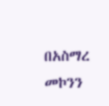በአስማረ መኮንን